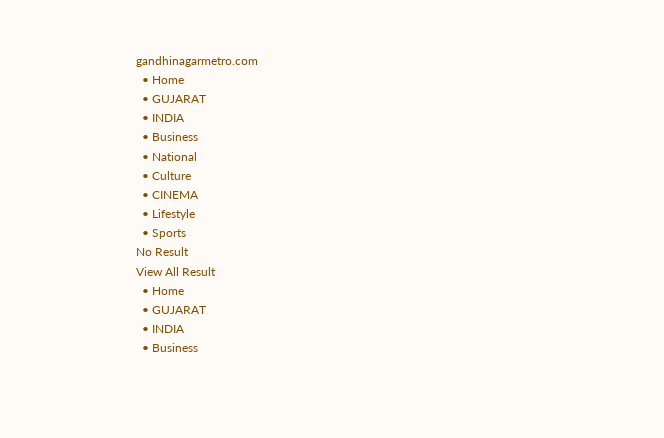gandhinagarmetro.com
  • Home
  • GUJARAT
  • INDIA
  • Business
  • National
  • Culture
  • CINEMA
  • Lifestyle
  • Sports
No Result
View All Result
  • Home
  • GUJARAT
  • INDIA
  • Business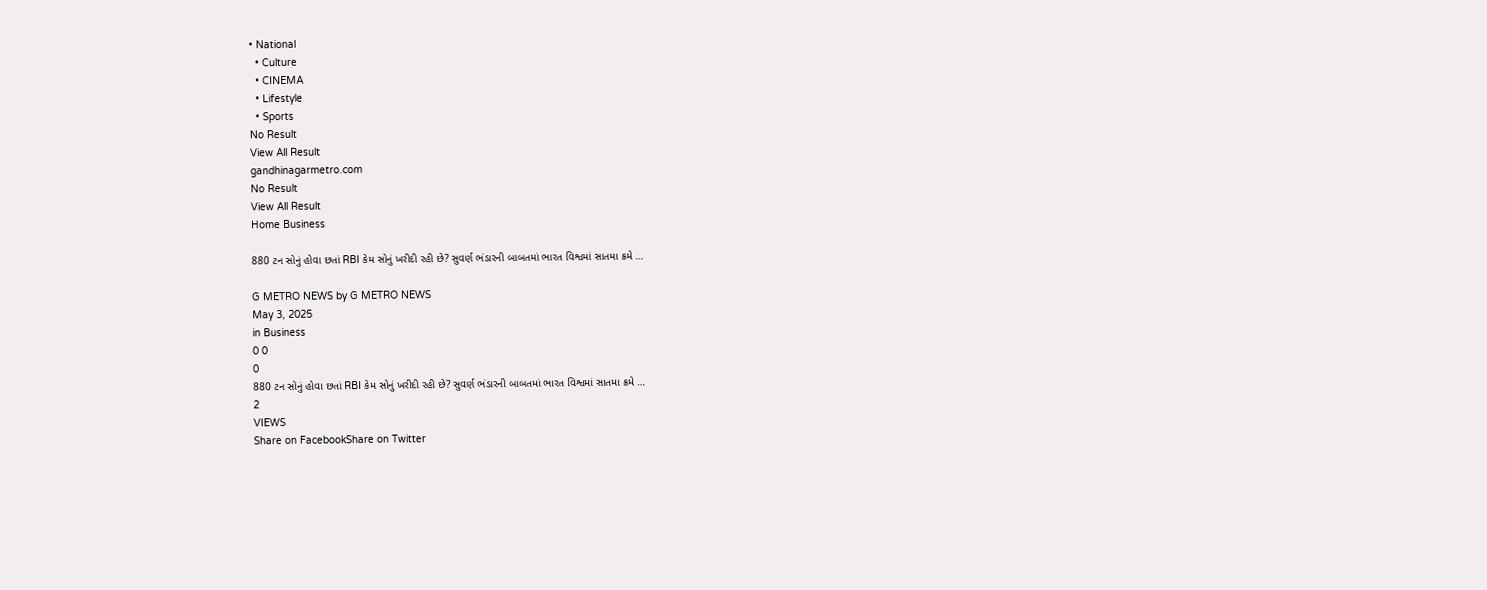• National
  • Culture
  • CINEMA
  • Lifestyle
  • Sports
No Result
View All Result
gandhinagarmetro.com
No Result
View All Result
Home Business

880 ટન સોનું હોવા છતાં RBI કેમ સોનું ખરીદી રહી છે? સુવર્ણ ભંડારની બાબતમાં ભારત વિશ્વમાં સાતમા ક્રમે …

G METRO NEWS by G METRO NEWS
May 3, 2025
in Business
0 0
0
880 ટન સોનું હોવા છતાં RBI કેમ સોનું ખરીદી રહી છે? સુવર્ણ ભંડારની બાબતમાં ભારત વિશ્વમાં સાતમા ક્રમે …
2
VIEWS
Share on FacebookShare on Twitter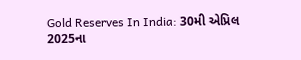Gold Reserves In India: 30મી એપ્રિલ  2025ના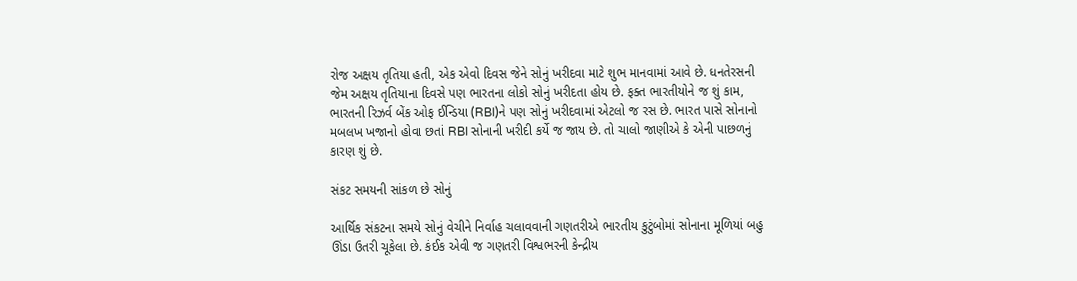રોજ અક્ષય તૃતિયા હતી, એક એવો દિવસ જેને સોનું ખરીદવા માટે શુભ માનવામાં આવે છે. ધનતેરસની જેમ અક્ષય તૃતિયાના દિવસે પણ ભારતના લોકો સોનું ખરીદતા હોય છે. ફક્ત ભારતીયોને જ શું કામ, ભારતની રિઝર્વ બેંક ઓફ ઈન્ડિયા (RBI)ને પણ સોનું ખરીદવામાં એટલો જ રસ છે. ભારત પાસે સોનાનો મબલખ ખજાનો હોવા છતાં RBI સોનાની ખરીદી કર્યે જ જાય છે. તો ચાલો જાણીએ કે એની પાછળનું કારણ શું છે.

સંકટ સમયની સાંકળ છે સોનું

આર્થિક સંકટના સમયે સોનું વેચીને નિર્વાહ ચલાવવાની ગણતરીએ ભારતીય કુટુંબોમાં સોનાના મૂળિયાં બહુ ઊંડા ઉતરી ચૂકેલા છે. કંઈક એવી જ ગણતરી વિશ્વભરની કેન્દ્રીય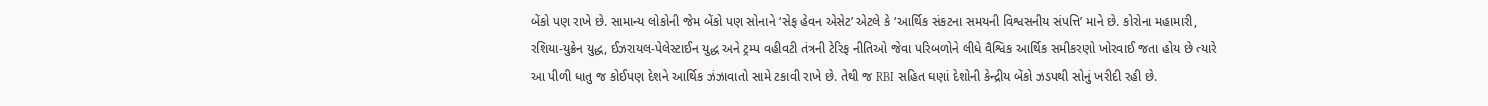બેંકો પણ રાખે છે. સામાન્ય લોકોની જેમ બેંકો પણ સોનાને ‘સેફ હેવન એસેટ’ એટલે કે ‘આર્થિક સંકટના સમયની વિશ્વસનીય સંપત્તિ’ માને છે. કોરોના મહામારી, રશિયા-યુક્રેન યુદ્ધ, ઈઝરાયલ-પેલેસ્ટાઈન યુદ્ધ અને ટ્રમ્પ વહીવટી તંત્રની ટેરિફ નીતિઓ જેવા પરિબળોને લીધે વૈશ્વિક આર્થિક સમીકરણો ખોરવાઈ જતા હોય છે ત્યારે આ પીળી ધાતુ જ કોઈપણ દેશને આર્થિક ઝંઝાવાતો સામે ટકાવી રાખે છે. તેથી જ RBI સહિત ઘણાં દેશોની કેન્દ્રીય બેંકો ઝડપથી સોનું ખરીદી રહી છે.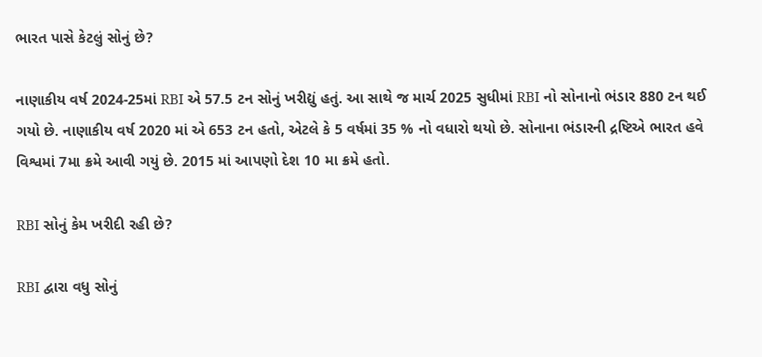ભારત પાસે કેટલું સોનું છે?

નાણાકીય વર્ષ 2024-25માં RBI એ 57.5 ટન સોનું ખરીદ્યું હતું. આ સાથે જ માર્ચ 2025 સુધીમાં RBI નો સોનાનો ભંડાર 880 ટન થઈ ગયો છે. નાણાકીય વર્ષ 2020 માં એ 653 ટન હતો, એટલે કે 5 વર્ષમાં 35 % નો વધારો થયો છે. સોનાના ભંડારની દ્રષ્ટિએ ભારત હવે વિશ્વમાં 7મા ક્રમે આવી ગયું છે. 2015 માં આપણો દેશ 10 મા ક્રમે હતો.

RBI સોનું કેમ ખરીદી રહી છે?

RBI દ્વારા વધુ સોનું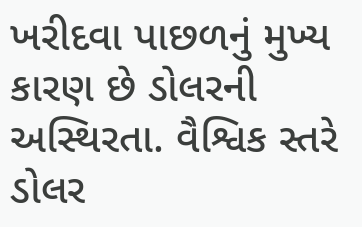ખરીદવા પાછળનું મુખ્ય કારણ છે ડોલરની અસ્થિરતા. વૈશ્વિક સ્તરે ડોલર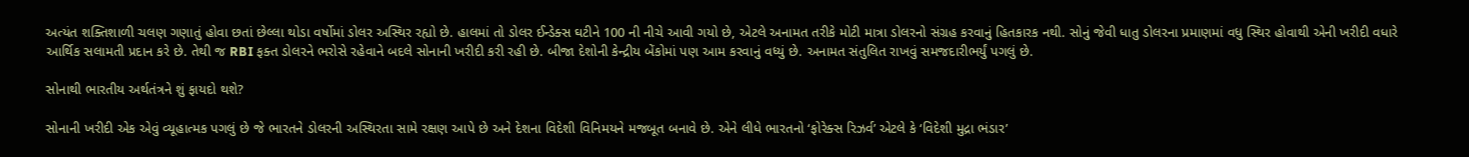અત્યંત શક્તિશાળી ચલણ ગણાતું હોવા છતાં છેલ્લા થોડા વર્ષોમાં ડોલર અસ્થિર રહ્યો છે. હાલમાં તો ડોલર ઈન્ડેક્સ ઘટીને 100 ની નીચે આવી ગયો છે, એટલે અનામત તરીકે મોટી માત્રા ડોલરનો સંગ્રહ કરવાનું હિતકારક નથી. સોનું જેવી ધાતુ ડોલરના પ્રમાણમાં વધુ સ્થિર હોવાથી એની ખરીદી વધારે આર્થિક સલામતી પ્રદાન કરે છે. તેથી જ RBI ફક્ત ડોલરને ભરોસે રહેવાને બદલે સોનાની ખરીદી કરી રહી છે. બીજા દેશોની કેન્દ્રીય બેંકોમાં પણ આમ કરવાનું વધ્યું છે. અનામત સંતુલિત રાખવું સમજદારીભર્યું પગલું છે.

સોનાથી ભારતીય અર્થતંત્રને શું ફાયદો થશે?

સોનાની ખરીદી એક એવું વ્યૂહાત્મક પગલું છે જે ભારતને ડોલરની અસ્થિરતા સામે રક્ષણ આપે છે અને દેશના વિદેશી વિનિમયને મજબૂત બનાવે છે. એને લીધે ભારતનો ‘ફોરેક્સ રિઝર્વ’ એટલે કે ‘વિદેશી મુદ્રા ભંડાર’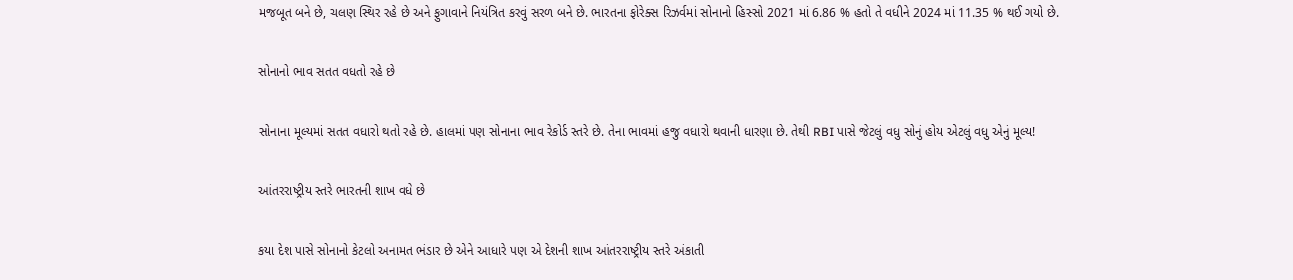મજબૂત બને છે, ચલણ સ્થિર રહે છે અને ફુગાવાને નિયંત્રિત કરવું સરળ બને છે. ભારતના ફોરેક્સ રિઝર્વમાં સોનાનો હિસ્સો 2021 માં 6.86 % હતો તે વધીને 2024 માં 11.35 % થઈ ગયો છે.

સોનાનો ભાવ સતત વધતો રહે છે

સોનાના મૂલ્યમાં સતત વધારો થતો રહે છે. હાલમાં પણ સોનાના ભાવ રેકોર્ડ સ્તરે છે. તેના ભાવમાં હજુ વધારો થવાની ધારણા છે. તેથી RBI પાસે જેટલું વધુ સોનું હોય એટલું વધુ એનું મૂલ્ય!

આંતરરાષ્ટ્રીય સ્તરે ભારતની શાખ વધે છે

કયા દેશ પાસે સોનાનો કેટલો અનામત ભંડાર છે એને આધારે પણ એ દેશની શાખ આંતરરાષ્ટ્રીય સ્તરે અંકાતી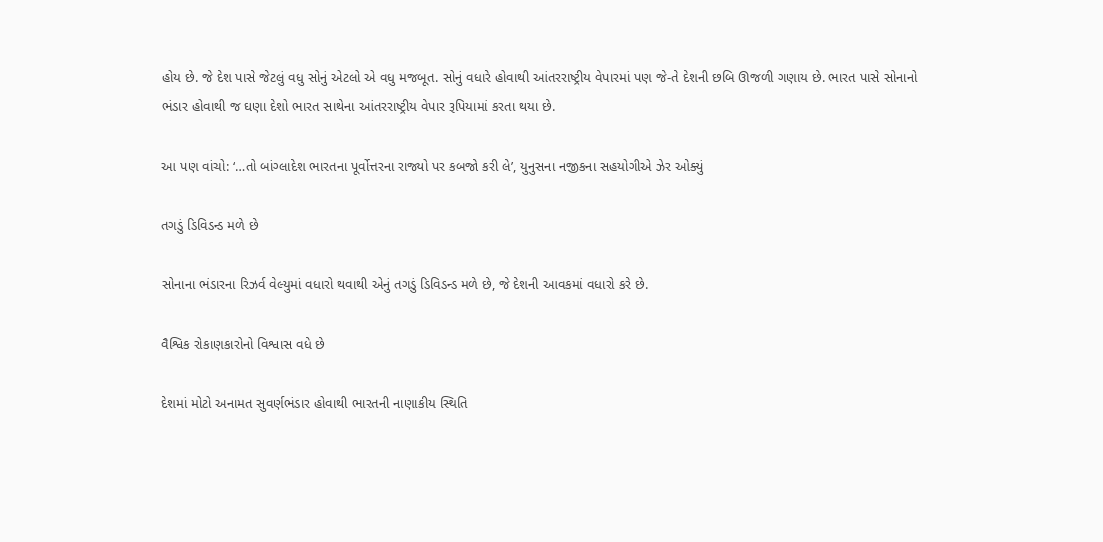હોય છે. જે દેશ પાસે જેટલું વધુ સોનું એટલો એ વધુ મજબૂત. સોનું વધારે હોવાથી આંતરરાષ્ટ્રીય વેપારમાં પણ જે-તે દેશની છબિ ઊજળી ગણાય છે. ભારત પાસે સોનાનો ભંડાર હોવાથી જ ઘણા દેશો ભારત સાથેના આંતરરાષ્ટ્રીય વેપાર રૂપિયામાં કરતા થયા છે.

આ પણ વાંચો: ‘…તો બાંગ્લાદેશ ભારતના પૂર્વોત્તરના રાજ્યો પર કબજો કરી લે’, યુનુસના નજીકના સહયોગીએ ઝેર ઓક્યું

તગડું ડિવિડન્ડ મળે છે

સોનાના ભંડારના રિઝર્વ વેલ્યુમાં વધારો થવાથી એનું તગડું ડિવિડન્ડ મળે છે, જે દેશની આવકમાં વધારો કરે છે.

વૈશ્વિક રોકાણકારોનો વિશ્વાસ વધે છે

દેશમાં મોટો અનામત સુવર્ણભંડાર હોવાથી ભારતની નાણાકીય સ્થિતિ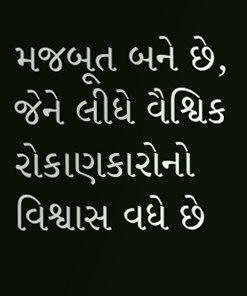મજબૂત બને છે, જેને લીધે વૈશ્વિક રોકાણકારોનો વિશ્વાસ વધે છે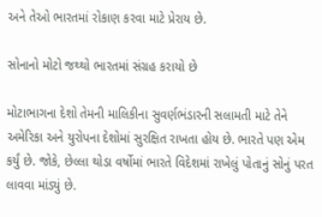અને તેઓ ભારતમાં રોકાણ કરવા માટે પ્રેરાય છે.

સોનાનો મોટો જથ્થો ભારતમાં સંગ્રહ કરાયો છે

મોટાભાગના દેશો તેમની માલિકીના સુવર્ણભંડારની સલામતી માટે તેને અમેરિકા અને યુરોપના દેશોમાં સુરક્ષિત રાખતા હોય છે. ભારતે પણ એમ કર્યું છે. જોકે, છેલ્લા થોડા વર્ષોમાં ભારતે વિદેશમાં રાખેલું પોતાનું સોનું પરત લાવવા માંડ્યું છે.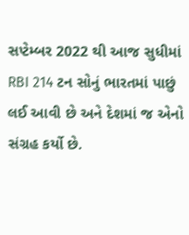સપ્ટેમ્બર 2022 થી આજ સુધીમાં RBI 214 ટન સોનું ભારતમાં પાછું લઈ આવી છે અને દેશમાં જ એનો સંગ્રહ કર્યો છે.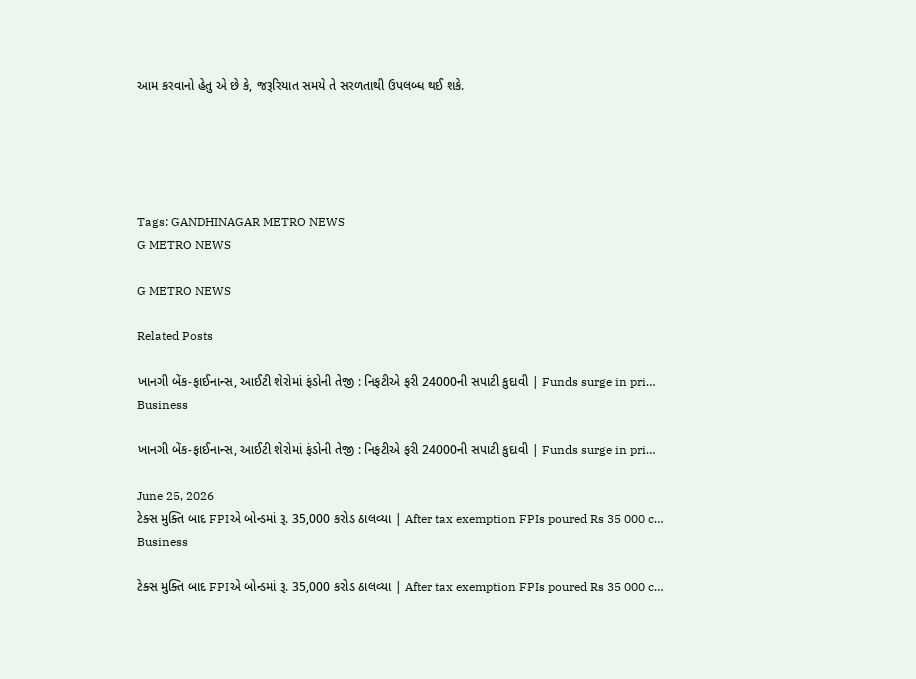આમ કરવાનો હેતુ એ છે કે, જરૂરિયાત સમયે તે સરળતાથી ઉપલબ્ધ થઈ શકે.





Tags: GANDHINAGAR METRO NEWS
G METRO NEWS

G METRO NEWS

Related Posts

ખાનગી બેંક-ફાઈનાન્સ, આઈટી શેરોમાં ફંડોની તેજી : નિફટીએ ફરી 24000ની સપાટી કુદાવી | Funds surge in pri…
Business

ખાનગી બેંક-ફાઈનાન્સ, આઈટી શેરોમાં ફંડોની તેજી : નિફટીએ ફરી 24000ની સપાટી કુદાવી | Funds surge in pri…

June 25, 2026
ટેક્સ મુક્તિ બાદ FPIએ બોન્ડમાં રૂ. 35,000 કરોડ ઠાલવ્યા | After tax exemption FPIs poured Rs 35 000 c…
Business

ટેક્સ મુક્તિ બાદ FPIએ બોન્ડમાં રૂ. 35,000 કરોડ ઠાલવ્યા | After tax exemption FPIs poured Rs 35 000 c…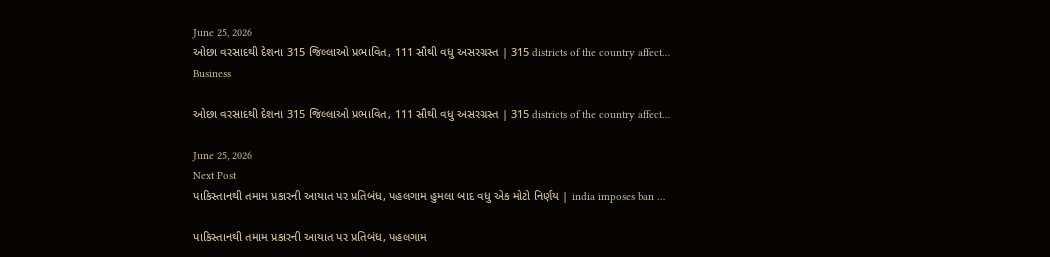June 25, 2026
ઓછા વરસાદથી દેશના 315 જિલ્લાઓ પ્રભાવિત, 111 સૌથી વધુ અસરગ્રસ્ત | 315 districts of the country affect…
Business

ઓછા વરસાદથી દેશના 315 જિલ્લાઓ પ્રભાવિત, 111 સૌથી વધુ અસરગ્રસ્ત | 315 districts of the country affect…

June 25, 2026
Next Post
પાકિસ્તાનથી તમામ પ્રકારની આયાત પર પ્રતિબંધ, પહલગામ હુમલા બાદ વધુ એક મોટો નિર્ણય | india imposes ban …

પાકિસ્તાનથી તમામ પ્રકારની આયાત પર પ્રતિબંધ, પહલગામ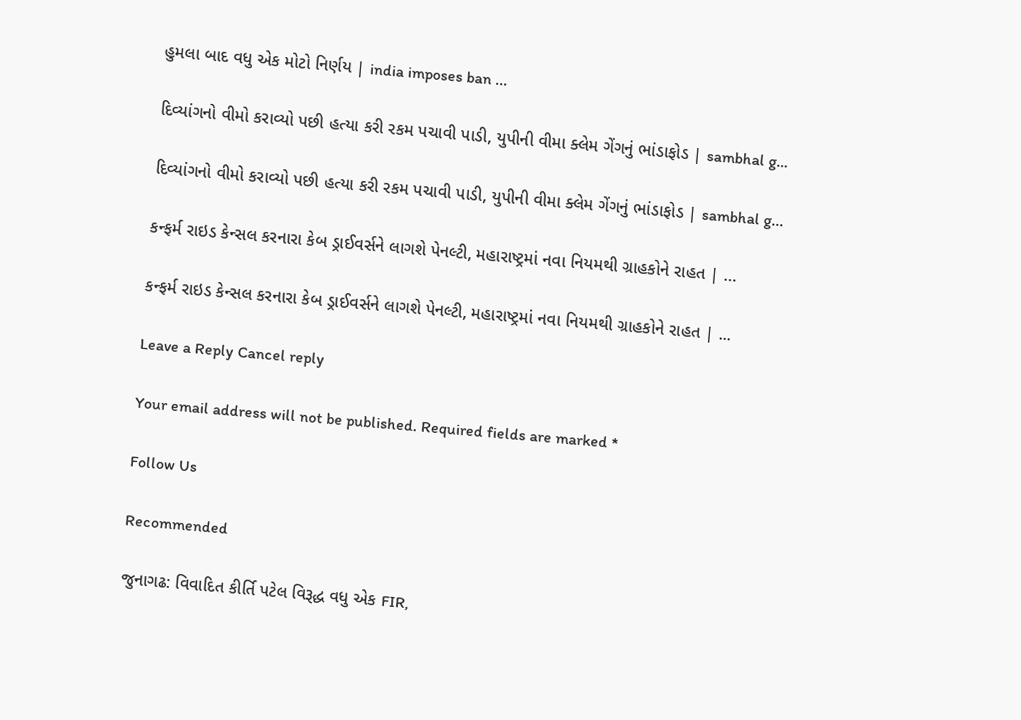હુમલા બાદ વધુ એક મોટો નિર્ણય | india imposes ban ...

દિવ્યાંગનો વીમો કરાવ્યો પછી હત્યા કરી રકમ પચાવી પાડી, યુપીની વીમા ક્લેમ ગેંગનું ભાંડાફોડ | sambhal g…

દિવ્યાંગનો વીમો કરાવ્યો પછી હત્યા કરી રકમ પચાવી પાડી, યુપીની વીમા ક્લેમ ગેંગનું ભાંડાફોડ | sambhal g...

કન્ફર્મ રાઇડ કેન્સલ કરનારા કેબ ડ્રાઈવર્સને લાગશે પેનલ્ટી, મહારાષ્ટ્રમાં નવા નિયમથી ગ્રાહકોને રાહત | …

કન્ફર્મ રાઇડ કેન્સલ કરનારા કેબ ડ્રાઈવર્સને લાગશે પેનલ્ટી, મહારાષ્ટ્રમાં નવા નિયમથી ગ્રાહકોને રાહત | ...

Leave a Reply Cancel reply

Your email address will not be published. Required fields are marked *

Follow Us

Recommended

જુનાગઢ: વિવાદિત કીર્તિ પટેલ વિરૂદ્ધ વધુ એક FIR,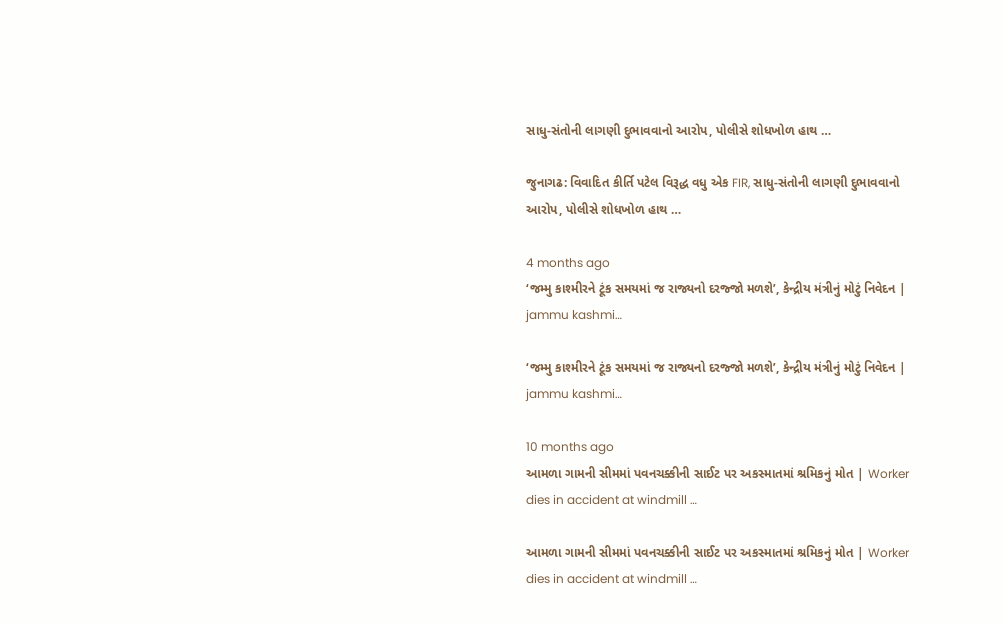સાધુ-સંતોની લાગણી દુભાવવાનો આરોપ, પોલીસે શોધખોળ હાથ …

જુનાગઢ: વિવાદિત કીર્તિ પટેલ વિરૂદ્ધ વધુ એક FIR, સાધુ-સંતોની લાગણી દુભાવવાનો આરોપ, પોલીસે શોધખોળ હાથ …

4 months ago
‘જમ્મુ કાશ્મીરને ટૂંક સમયમાં જ રાજ્યનો દરજ્જો મળશે’, કેન્દ્રીય મંત્રીનું મોટું નિવેદન | jammu kashmi…

‘જમ્મુ કાશ્મીરને ટૂંક સમયમાં જ રાજ્યનો દરજ્જો મળશે’, કેન્દ્રીય મંત્રીનું મોટું નિવેદન | jammu kashmi…

10 months ago
આમળા ગામની સીમમાં પવનચક્કીની સાઈટ પર અકસ્માતમાં શ્રમિકનું મોત | Worker dies in accident at windmill …

આમળા ગામની સીમમાં પવનચક્કીની સાઈટ પર અકસ્માતમાં શ્રમિકનું મોત | Worker dies in accident at windmill …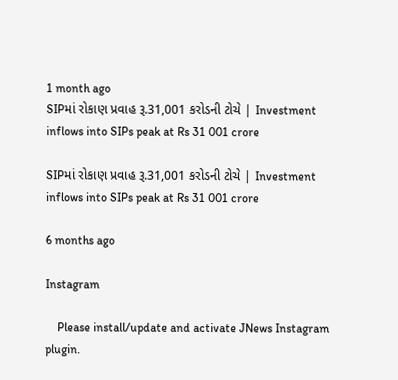1 month ago
SIPમાં રોકાણ પ્રવાહ રૂ.31,001 કરોડની ટોચે | Investment inflows into SIPs peak at Rs 31 001 crore

SIPમાં રોકાણ પ્રવાહ રૂ.31,001 કરોડની ટોચે | Investment inflows into SIPs peak at Rs 31 001 crore

6 months ago

Instagram

    Please install/update and activate JNews Instagram plugin.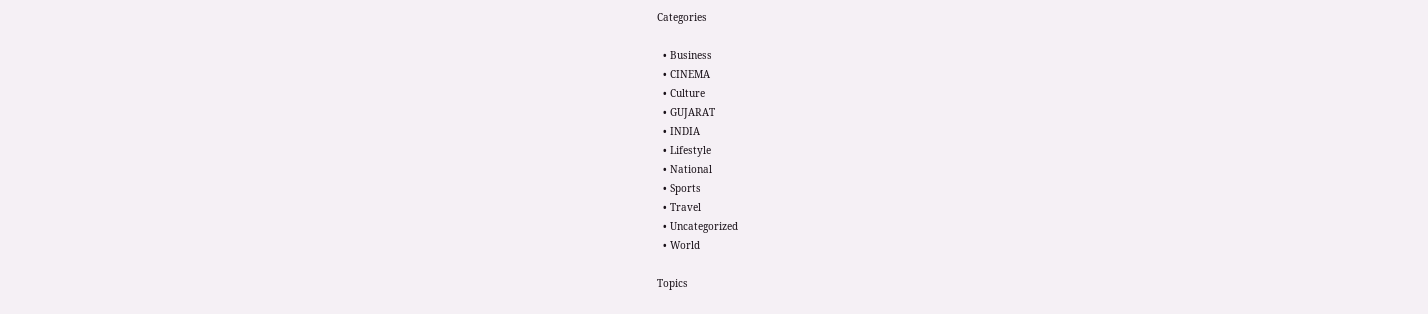Categories

  • Business
  • CINEMA
  • Culture
  • GUJARAT
  • INDIA
  • Lifestyle
  • National
  • Sports
  • Travel
  • Uncategorized
  • World

Topics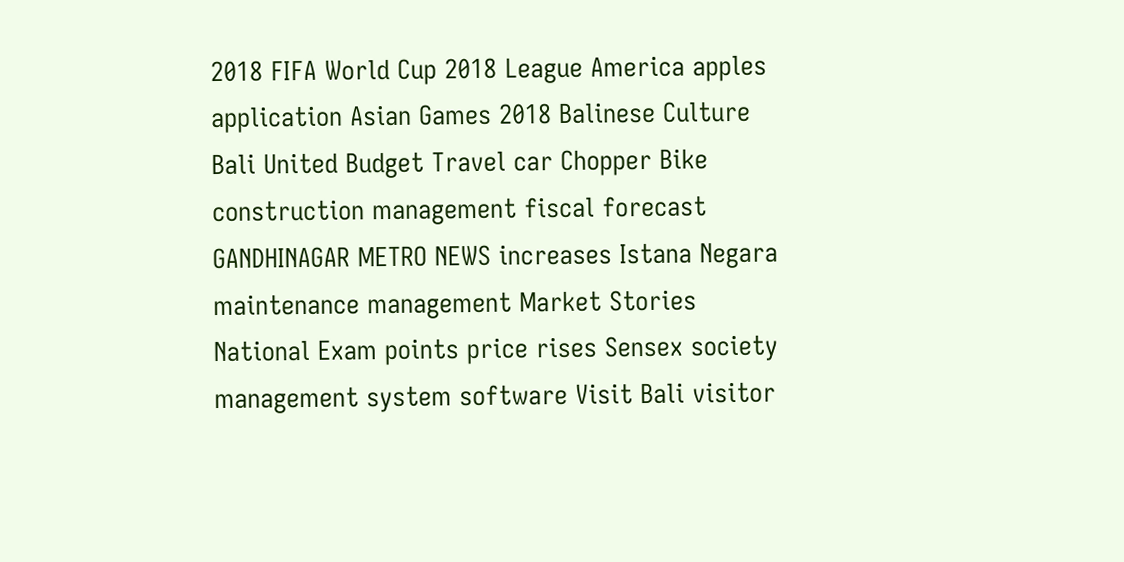2018 FIFA World Cup 2018 League America apples application Asian Games 2018 Balinese Culture Bali United Budget Travel car Chopper Bike construction management fiscal forecast GANDHINAGAR METRO NEWS increases Istana Negara maintenance management Market Stories National Exam points price rises Sensex society management system software Visit Bali visitor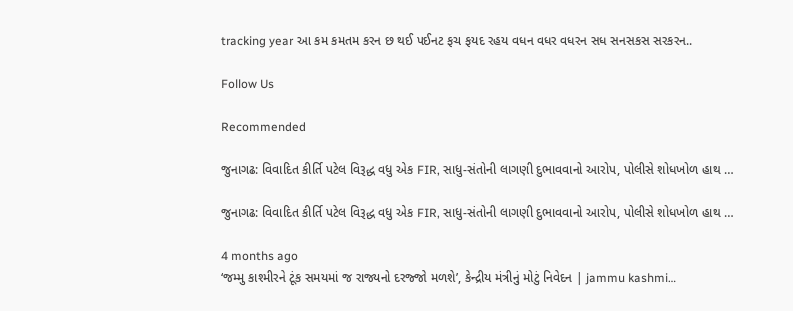tracking year આ કમ કમતમ કરન છ થઈ પઈનટ ફચ ફયદ રહય વધન વધર વધરન સધ સનસકસ સરકરન..

Follow Us

Recommended

જુનાગઢ: વિવાદિત કીર્તિ પટેલ વિરૂદ્ધ વધુ એક FIR, સાધુ-સંતોની લાગણી દુભાવવાનો આરોપ, પોલીસે શોધખોળ હાથ …

જુનાગઢ: વિવાદિત કીર્તિ પટેલ વિરૂદ્ધ વધુ એક FIR, સાધુ-સંતોની લાગણી દુભાવવાનો આરોપ, પોલીસે શોધખોળ હાથ …

4 months ago
‘જમ્મુ કાશ્મીરને ટૂંક સમયમાં જ રાજ્યનો દરજ્જો મળશે’, કેન્દ્રીય મંત્રીનું મોટું નિવેદન | jammu kashmi…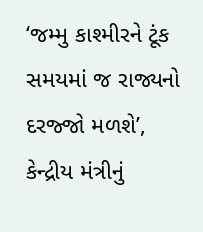‘જમ્મુ કાશ્મીરને ટૂંક સમયમાં જ રાજ્યનો દરજ્જો મળશે’, કેન્દ્રીય મંત્રીનું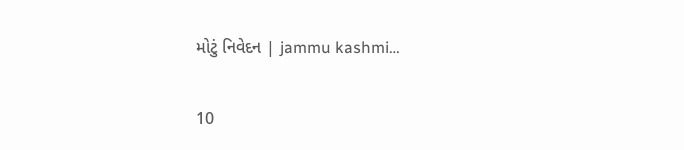મોટું નિવેદન | jammu kashmi…

10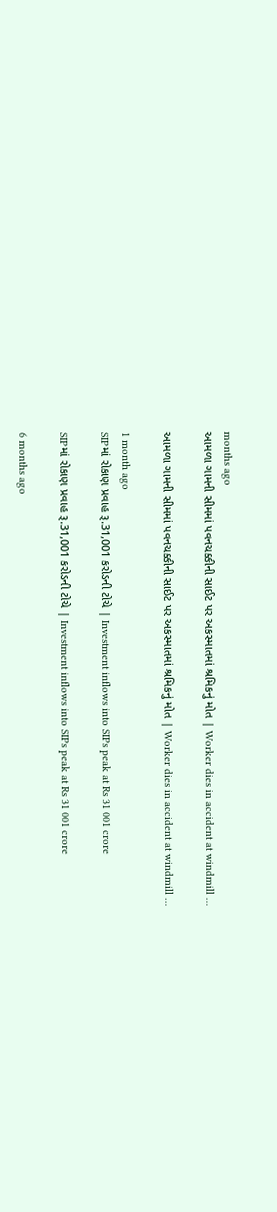months ago
આમળા ગામની સીમમાં પવનચક્કીની સાઈટ પર અકસ્માતમાં શ્રમિકનું મોત | Worker dies in accident at windmill …

આમળા ગામની સીમમાં પવનચક્કીની સાઈટ પર અકસ્માતમાં શ્રમિકનું મોત | Worker dies in accident at windmill …

1 month ago
SIPમાં રોકાણ પ્રવાહ રૂ.31,001 કરોડની ટોચે | Investment inflows into SIPs peak at Rs 31 001 crore

SIPમાં રોકાણ પ્રવાહ રૂ.31,001 કરોડની ટોચે | Investment inflows into SIPs peak at Rs 31 001 crore

6 months ago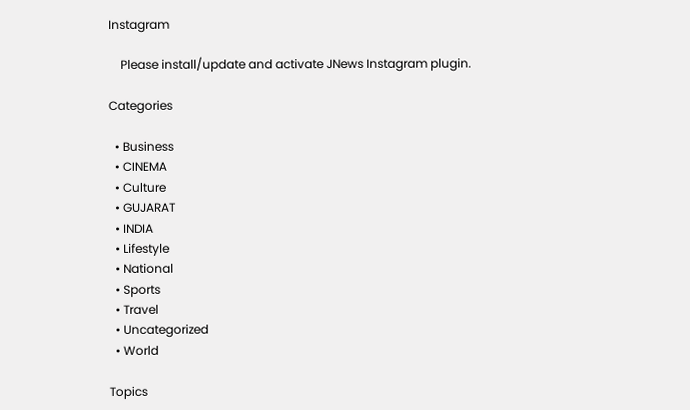Instagram

    Please install/update and activate JNews Instagram plugin.

Categories

  • Business
  • CINEMA
  • Culture
  • GUJARAT
  • INDIA
  • Lifestyle
  • National
  • Sports
  • Travel
  • Uncategorized
  • World

Topics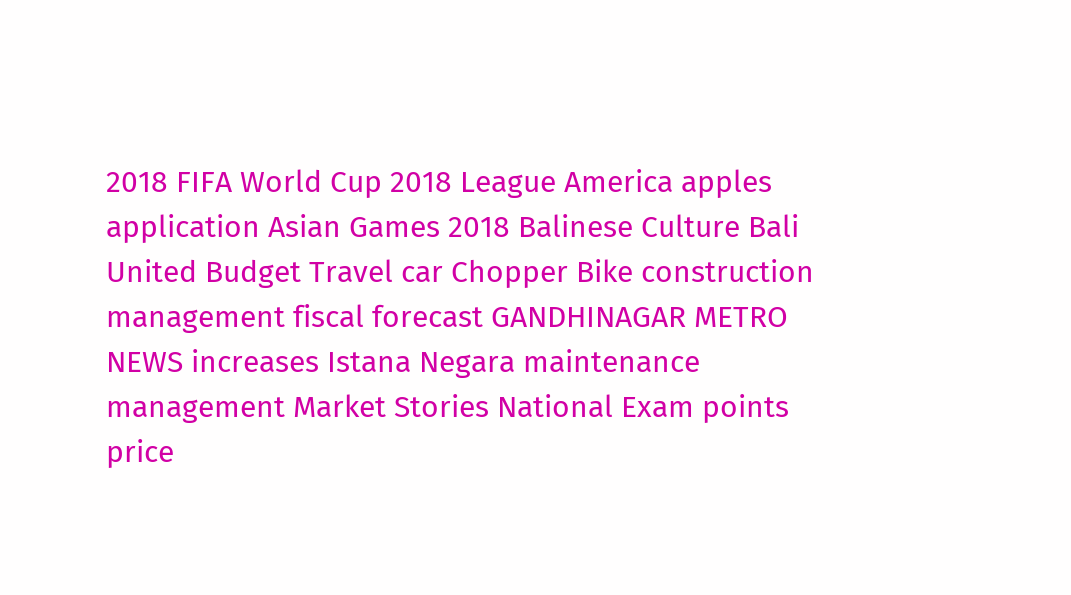2018 FIFA World Cup 2018 League America apples application Asian Games 2018 Balinese Culture Bali United Budget Travel car Chopper Bike construction management fiscal forecast GANDHINAGAR METRO NEWS increases Istana Negara maintenance management Market Stories National Exam points price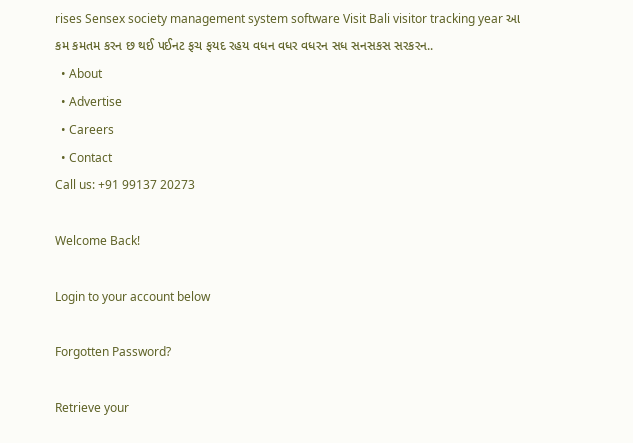rises Sensex society management system software Visit Bali visitor tracking year આ કમ કમતમ કરન છ થઈ પઈનટ ફચ ફયદ રહય વધન વધર વધરન સધ સનસકસ સરકરન..
  • About
  • Advertise
  • Careers
  • Contact
Call us: +91 99137 20273

Welcome Back!

Login to your account below

Forgotten Password?

Retrieve your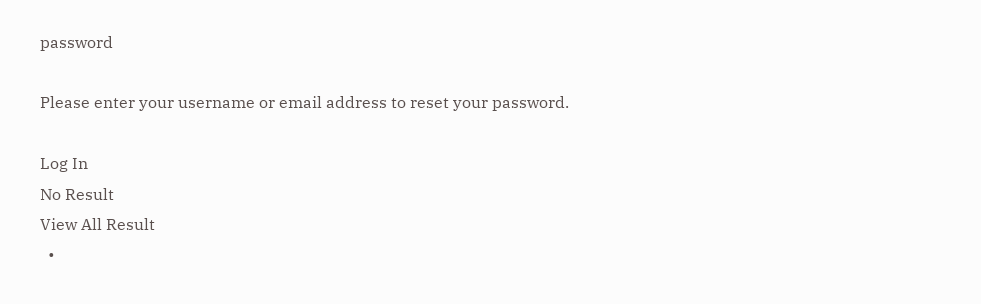password

Please enter your username or email address to reset your password.

Log In
No Result
View All Result
  •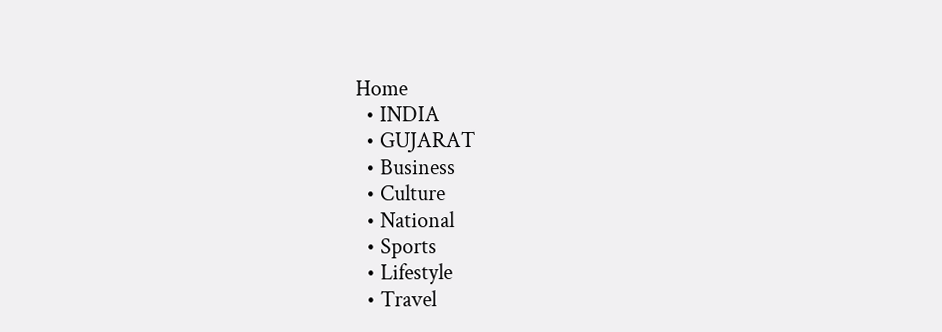Home
  • INDIA
  • GUJARAT
  • Business
  • Culture
  • National
  • Sports
  • Lifestyle
  • Travel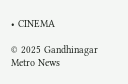• CINEMA

© 2025 Gandhinagar Metro News